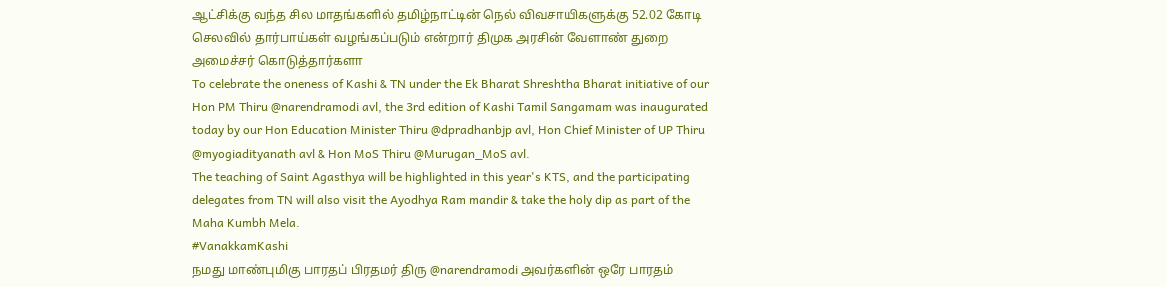ஆட்சிக்கு வந்த சில மாதங்களில் தமிழ்நாட்டின் நெல் விவசாயிகளுக்கு 52.02 கோடி செலவில் தார்பாய்கள் வழங்கப்படும் என்றார் திமுக அரசின் வேளாண் துறை அமைச்சர் கொடுத்தார்களா
To celebrate the oneness of Kashi & TN under the Ek Bharat Shreshtha Bharat initiative of our Hon PM Thiru @narendramodi avl, the 3rd edition of Kashi Tamil Sangamam was inaugurated today by our Hon Education Minister Thiru @dpradhanbjp avl, Hon Chief Minister of UP Thiru @myogiadityanath avl & Hon MoS Thiru @Murugan_MoS avl.
The teaching of Saint Agasthya will be highlighted in this year's KTS, and the participating delegates from TN will also visit the Ayodhya Ram mandir & take the holy dip as part of the Maha Kumbh Mela.
#VanakkamKashi
நமது மாண்புமிகு பாரதப் பிரதமர் திரு @narendramodi அவர்களின் ஒரே பாரதம்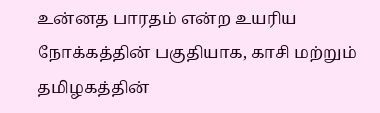உன்னத பாரதம் என்ற உயரிய நோக்கத்தின் பகுதியாக, காசி மற்றும் தமிழகத்தின்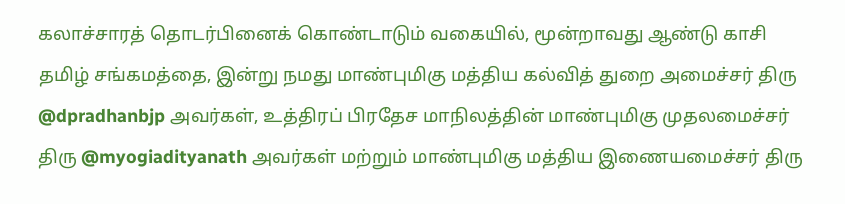கலாச்சாரத் தொடர்பினைக் கொண்டாடும் வகையில், மூன்றாவது ஆண்டு காசி தமிழ் சங்கமத்தை, இன்று நமது மாண்புமிகு மத்திய கல்வித் துறை அமைச்சர் திரு @dpradhanbjp அவர்கள், உத்திரப் பிரதேச மாநிலத்தின் மாண்புமிகு முதலமைச்சர் திரு @myogiadityanath அவர்கள் மற்றும் மாண்புமிகு மத்திய இணையமைச்சர் திரு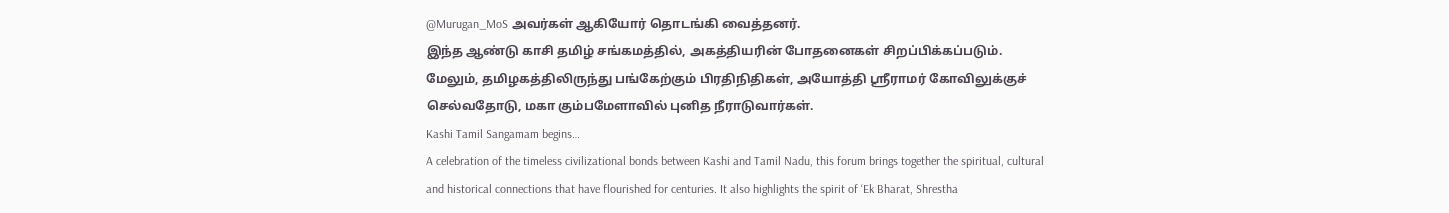@Murugan_MoS அவர்கள் ஆகியோர் தொடங்கி வைத்தனர்.
இந்த ஆண்டு காசி தமிழ் சங்கமத்தில், அகத்தியரின் போதனைகள் சிறப்பிக்கப்படும். மேலும், தமிழகத்திலிருந்து பங்கேற்கும் பிரதிநிதிகள், அயோத்தி ஶ்ரீராமர் கோவிலுக்குச் செல்வதோடு, மகா கும்பமேளாவில் புனித நீராடுவார்கள்.
Kashi Tamil Sangamam begins…
A celebration of the timeless civilizational bonds between Kashi and Tamil Nadu, this forum brings together the spiritual, cultural and historical connections that have flourished for centuries. It also highlights the spirit of ‘Ek Bharat, Shrestha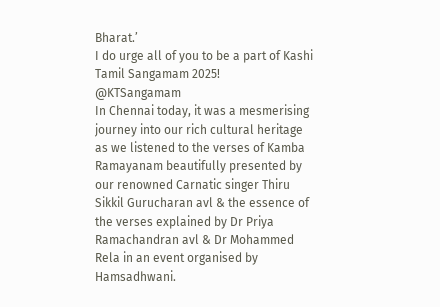Bharat.’
I do urge all of you to be a part of Kashi Tamil Sangamam 2025!
@KTSangamam
In Chennai today, it was a mesmerising journey into our rich cultural heritage as we listened to the verses of Kamba Ramayanam beautifully presented by our renowned Carnatic singer Thiru Sikkil Gurucharan avl & the essence of the verses explained by Dr Priya Ramachandran avl & Dr Mohammed Rela in an event organised by Hamsadhwani.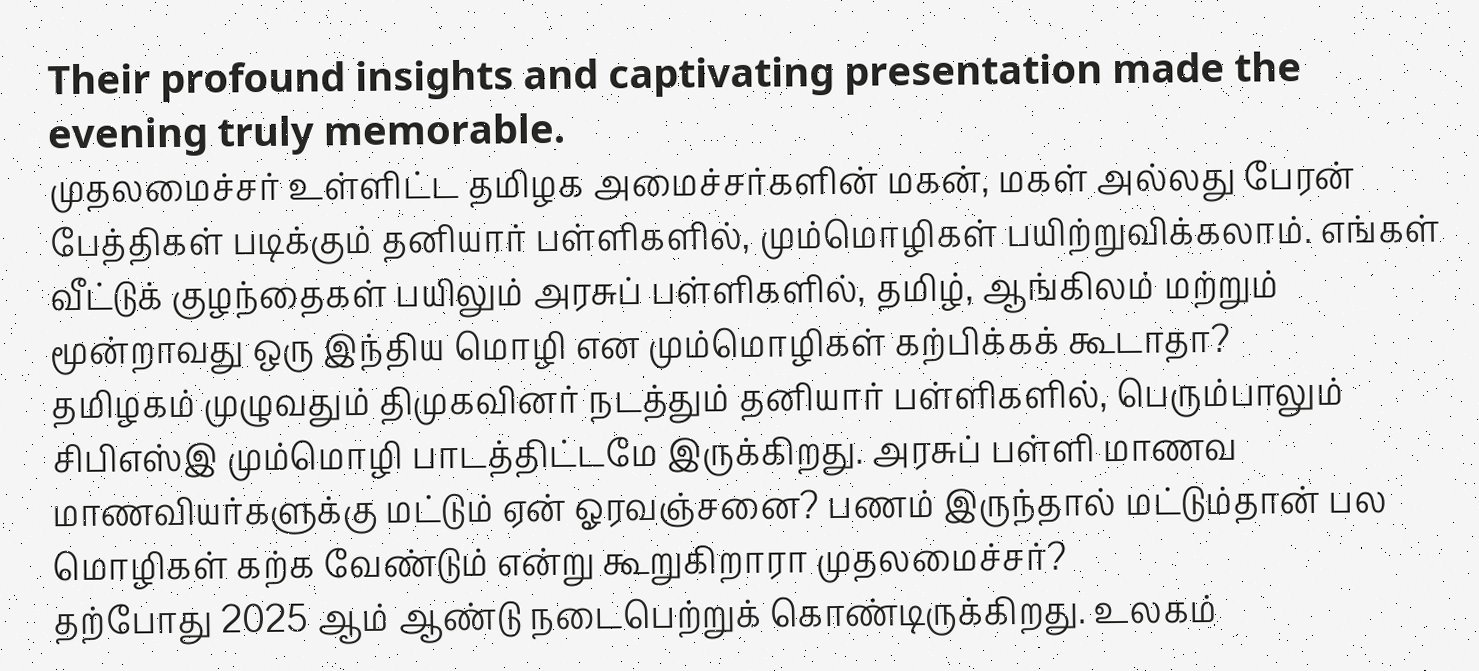Their profound insights and captivating presentation made the evening truly memorable.
முதலமைச்சர் உள்ளிட்ட தமிழக அமைச்சர்களின் மகன், மகள் அல்லது பேரன் பேத்திகள் படிக்கும் தனியார் பள்ளிகளில், மும்மொழிகள் பயிற்றுவிக்கலாம். எங்கள் வீட்டுக் குழந்தைகள் பயிலும் அரசுப் பள்ளிகளில், தமிழ், ஆங்கிலம் மற்றும் மூன்றாவது ஒரு இந்திய மொழி என மும்மொழிகள் கற்பிக்கக் கூடாதா?
தமிழகம் முழுவதும் திமுகவினர் நடத்தும் தனியார் பள்ளிகளில், பெரும்பாலும் சிபிஎஸ்இ மும்மொழி பாடத்திட்டமே இருக்கிறது. அரசுப் பள்ளி மாணவ மாணவியர்களுக்கு மட்டும் ஏன் ஓரவஞ்சனை? பணம் இருந்தால் மட்டும்தான் பல மொழிகள் கற்க வேண்டும் என்று கூறுகிறாரா முதலமைச்சர்?
தற்போது 2025 ஆம் ஆண்டு நடைபெற்றுக் கொண்டிருக்கிறது. உலகம்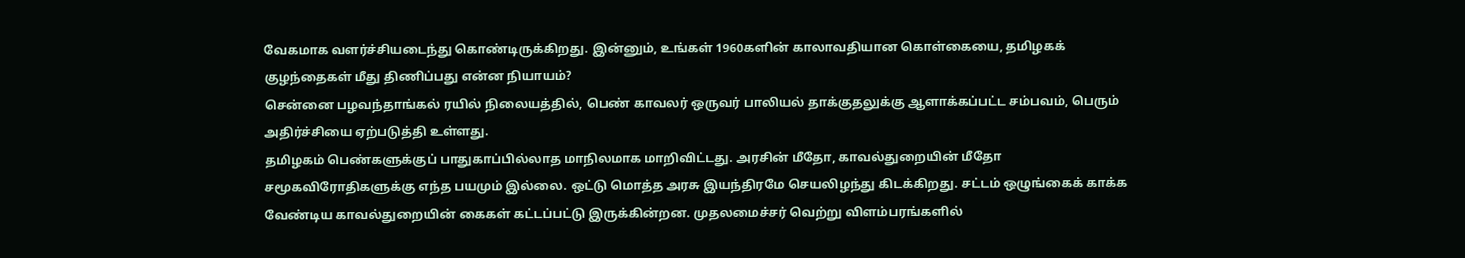வேகமாக வளர்ச்சியடைந்து கொண்டிருக்கிறது. இன்னும், உங்கள் 1960களின் காலாவதியான கொள்கையை, தமிழகக் குழந்தைகள் மீது திணிப்பது என்ன நியாயம்?
சென்னை பழவந்தாங்கல் ரயில் நிலையத்தில், பெண் காவலர் ஒருவர் பாலியல் தாக்குதலுக்கு ஆளாக்கப்பட்ட சம்பவம், பெரும் அதிர்ச்சியை ஏற்படுத்தி உள்ளது.
தமிழகம் பெண்களுக்குப் பாதுகாப்பில்லாத மாநிலமாக மாறிவிட்டது. அரசின் மீதோ, காவல்துறையின் மீதோ சமூகவிரோதிகளுக்கு எந்த பயமும் இல்லை. ஒட்டு மொத்த அரசு இயந்திரமே செயலிழந்து கிடக்கிறது. சட்டம் ஒழுங்கைக் காக்க வேண்டிய காவல்துறையின் கைகள் கட்டப்பட்டு இருக்கின்றன. முதலமைச்சர் வெற்று விளம்பரங்களில்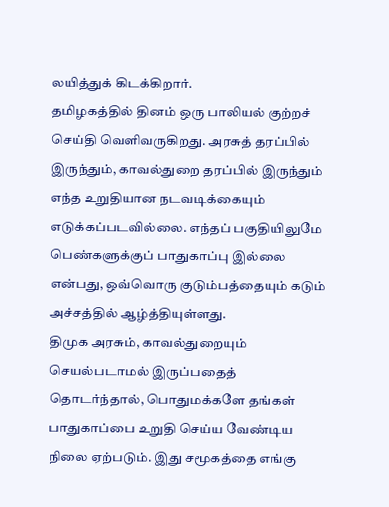லயித்துக் கிடக்கிறார்.
தமிழகத்தில் தினம் ஒரு பாலியல் குற்றச் செய்தி வெளிவருகிறது. அரசுத் தரப்பில் இருந்தும், காவல்துறை தரப்பில் இருந்தும் எந்த உறுதியான நடவடிக்கையும் எடுக்கப்படவில்லை. எந்தப் பகுதியிலுமே பெண்களுக்குப் பாதுகாப்பு இல்லை என்பது, ஒவ்வொரு குடும்பத்தையும் கடும் அச்சத்தில் ஆழ்த்தியுள்ளது.
திமுக அரசும், காவல்துறையும் செயல்படாமல் இருப்பதைத் தொடர்ந்தால், பொதுமக்களே தங்கள் பாதுகாப்பை உறுதி செய்ய வேண்டிய நிலை ஏற்படும். இது சமூகத்தை எங்கு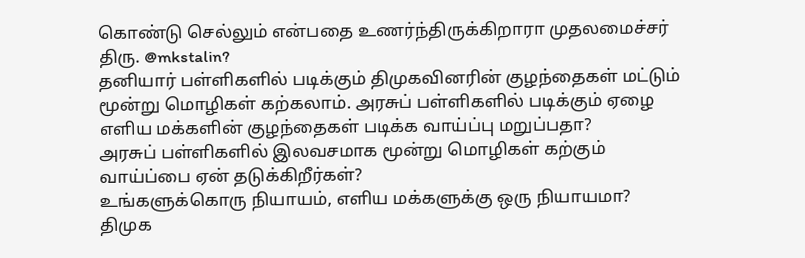கொண்டு செல்லும் என்பதை உணர்ந்திருக்கிறாரா முதலமைச்சர் திரு. @mkstalin?
தனியார் பள்ளிகளில் படிக்கும் திமுகவினரின் குழந்தைகள் மட்டும் மூன்று மொழிகள் கற்கலாம். அரசுப் பள்ளிகளில் படிக்கும் ஏழை எளிய மக்களின் குழந்தைகள் படிக்க வாய்ப்பு மறுப்பதா?
அரசுப் பள்ளிகளில் இலவசமாக மூன்று மொழிகள் கற்கும் வாய்ப்பை ஏன் தடுக்கிறீர்கள்?
உங்களுக்கொரு நியாயம், எளிய மக்களுக்கு ஒரு நியாயமா?
திமுக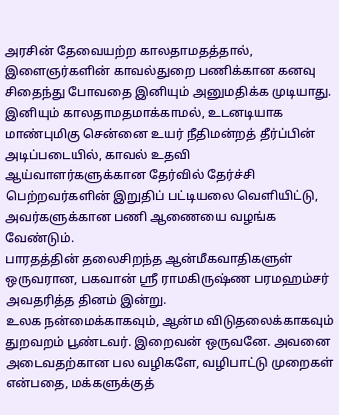அரசின் தேவையற்ற காலதாமதத்தால், இளைஞர்களின் காவல்துறை பணிக்கான கனவு சிதைந்து போவதை இனியும் அனுமதிக்க முடியாது. இனியும் காலதாமதமாக்காமல், உடனடியாக மாண்புமிகு சென்னை உயர் நீதிமன்றத் தீர்ப்பின் அடிப்படையில், காவல் உதவி ஆய்வாளர்களுக்கான தேர்வில் தேர்ச்சி பெற்றவர்களின் இறுதிப் பட்டியலை வெளியிட்டு, அவர்களுக்கான பணி ஆணையை வழங்க வேண்டும்.
பாரதத்தின் தலைசிறந்த ஆன்மீகவாதிகளுள் ஒருவரான, பகவான் ஶ்ரீ ராமகிருஷ்ண பரமஹம்சர் அவதரித்த தினம் இன்று.
உலக நன்மைக்காகவும், ஆன்ம விடுதலைக்காகவும் துறவறம் பூண்டவர். இறைவன் ஒருவனே. அவனை அடைவதற்கான பல வழிகளே, வழிபாட்டு முறைகள் என்பதை, மக்களுக்குத்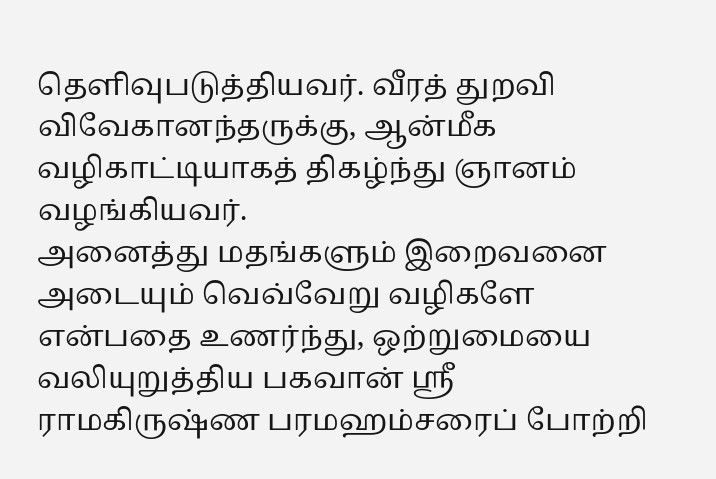தெளிவுபடுத்தியவர். வீரத் துறவி விவேகானந்தருக்கு, ஆன்மீக வழிகாட்டியாகத் திகழ்ந்து ஞானம் வழங்கியவர்.
அனைத்து மதங்களும் இறைவனை அடையும் வெவ்வேறு வழிகளே என்பதை உணர்ந்து, ஒற்றுமையை வலியுறுத்திய பகவான் ஸ்ரீ ராமகிருஷ்ண பரமஹம்சரைப் போற்றி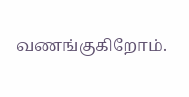வணங்குகிறோம்.